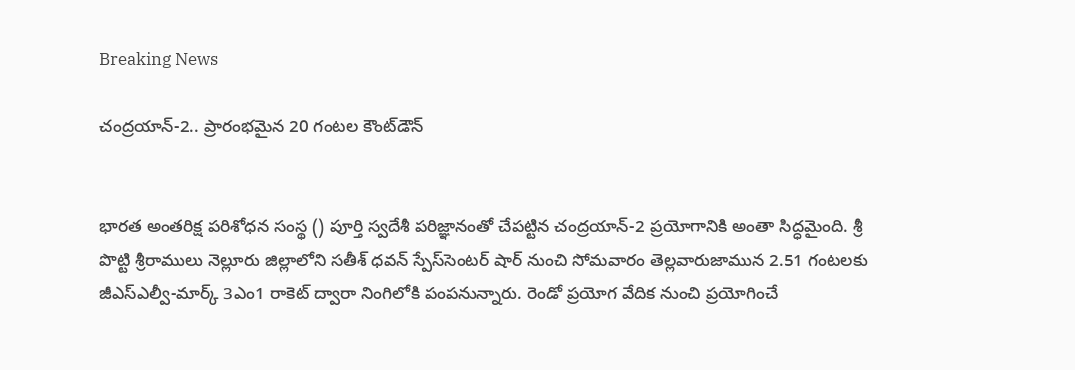Breaking News

చంద్రయాన్-2.. ప్రారంభమైన 20 గంటల కౌంట్‌డౌన్


భారత అంతరిక్ష పరిశోధన సంస్థ () పూర్తి స్వదేశీ పరిజ్ఞానంతో చేపట్టిన చంద్రయాన్-2 ప్రయోగానికి అంతా సిద్ధమైంది. శ్రీ పొట్టి శ్రీరాములు నెల్లూరు జిల్లాలోని సతీశ్‌ ధవన్‌ స్పేస్‌సెంటర్‌ షార్‌ నుంచి సోమవారం తెల్లవారుజామున 2.51 గంటలకు జీఎస్‌ఎల్వీ-మార్క్ 3ఎం1 రాకెట్ ద్వారా నింగిలోకి పంపనున్నారు. రెండో ప్రయోగ వేదిక నుంచి ప్రయోగించే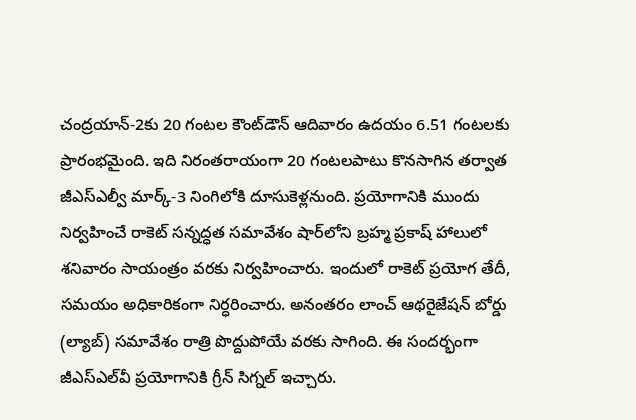చంద్రయాన్‌-2కు 20 గంటల కౌంట్‌డౌన్ ఆదివారం ఉదయం 6.51 గంటలకు ప్రారంభమైంది. ఇది నిరంతరాయంగా 20 గంటలపాటు కొనసాగిన తర్వాత జీఎస్ఎల్వీ మార్క్-3 నింగిలోకి దూసుకెళ్లనుంది. ప్రయోగానికి ముందు నిర్వహించే రాకెట్ సన్నద్ధత సమావేశం షార్‌లోని బ్రహ్మ ప్రకాష్‌ హాలులో శనివారం సాయంత్రం వరకు నిర్వహించారు. ఇందులో రాకెట్‌ ప్రయోగ తేదీ, సమయం అధికారికంగా నిర్ధరించారు. అనంతరం లాంచ్‌ ఆథరైజేషన్‌ బోర్డు (ల్యాబ్‌) సమావేశం రాత్రి పొద్దుపోయే వరకు సాగింది. ఈ సందర్భంగా జీఎస్‌ఎల్‌వీ ప్రయోగానికి గ్రీన్‌ సిగ్నల్‌ ఇచ్చారు.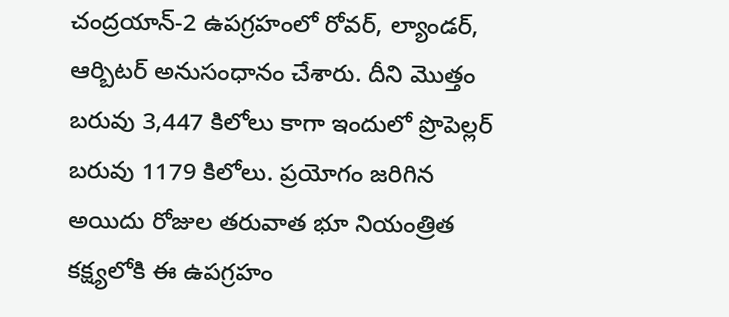చంద్రయాన్‌-2 ఉపగ్రహంలో రోవర్‌, ల్యాండర్‌, ఆర్బిటర్‌ అనుసంధానం చేశారు. దీని మొత్తం బరువు 3,447 కిలోలు కాగా ఇందులో ప్రొపెల్లర్‌ బరువు 1179 కిలోలు. ప్రయోగం జరిగిన అయిదు రోజుల తరువాత భూ నియంత్రిత కక్ష్యలోకి ఈ ఉపగ్రహం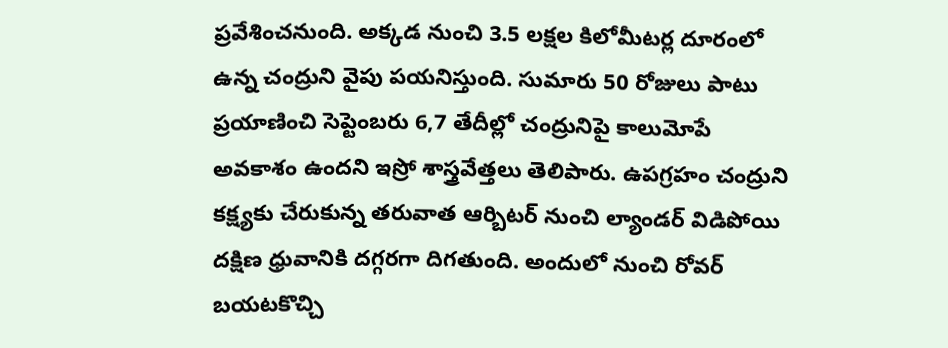ప్రవేశించనుంది. అక్కడ నుంచి 3.5 లక్షల కిలోమీటర్ల దూరంలో ఉన్న చంద్రుని వైపు పయనిస్తుంది. సుమారు 50 రోజులు పాటు ప్రయాణించి సెప్టెంబరు 6,7 తేదీల్లో చంద్రునిపై కాలుమోపే అవకాశం ఉందని ఇస్రో శాస్త్రవేత్తలు తెలిపారు. ఉపగ్రహం చంద్రుని కక్ష్యకు చేరుకున్న తరువాత ఆర్బిటర్‌ నుంచి ల్యాండర్‌ విడిపోయి దక్షిణ ధ్రువానికి దగ్గరగా దిగతుంది. అందులో నుంచి రోవర్‌ బయటకొచ్చి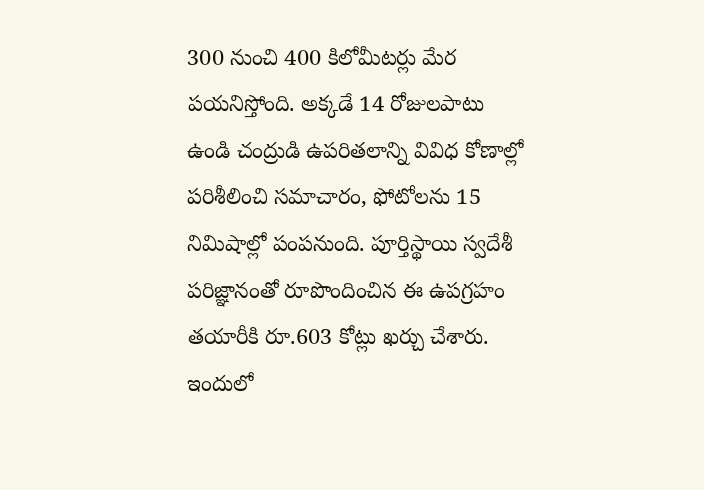300 నుంచి 400 కిలోమీటర్లు మేర పయనిస్తోంది. అక్కడే 14 రోజులపాటు ఉండి చంద్రుడి ఉపరితలాన్ని వివిధ కోణాల్లో పరిశీలించి సమాచారం, ఫోటోలను 15 నిమిషాల్లో పంపనుంది. పూర్తిస్థాయి స్వదేశీ పరిజ్ఞానంతో రూపొందించిన ఈ ఉపగ్రహం తయారీకి రూ.603 కోట్లు ఖర్చు చేశారు. ఇందులో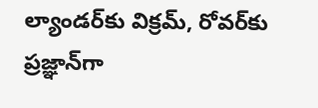ల్యాండర్‌కు విక్రమ్‌, రోవర్‌కు ప్రజ్ఞాన్‌గా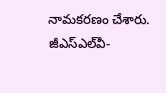నామకరణం చేశారు. జీఎస్‌ఎల్‌వీ-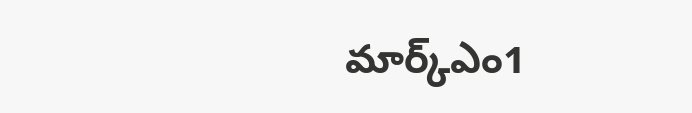మార్క్‌ఎం1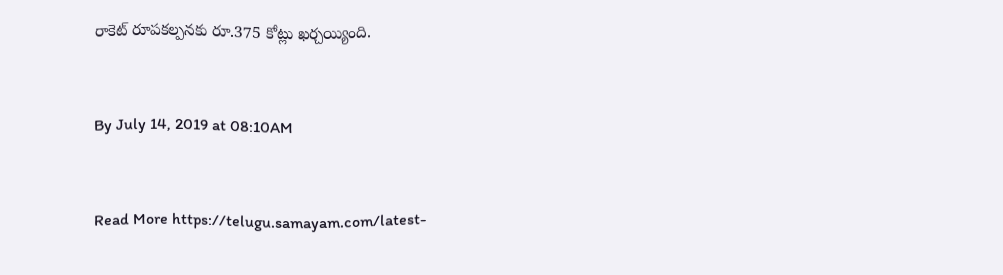రాకెట్ రూపకల్పనకు రూ.375 కోట్లు ఖర్చయ్యింది.


By July 14, 2019 at 08:10AM


Read More https://telugu.samayam.com/latest-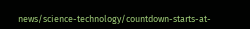news/science-technology/countdown-starts-at-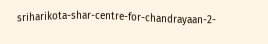sriharikota-shar-centre-for-chandrayaan-2-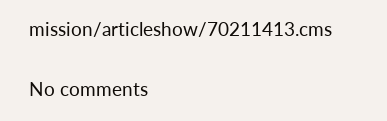mission/articleshow/70211413.cms

No comments